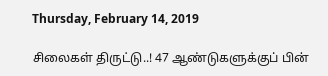Thursday, February 14, 2019

சிலைகள் திருட்டு..! 47 ஆண்டுகளுக்குப் பின்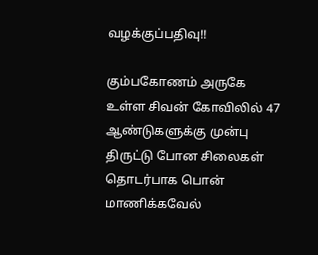வழக்குப்பதிவு!!

கும்பகோணம் அருகே உள்ள சிவன் கோவிலில் 47 ஆண்டுகளுக்கு முன்பு திருட்டு போன சிலைகள் தொடர்பாக பொன் மாணிக்கவேல்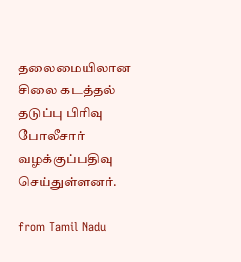தலைமையிலான சிலை கடத்தல் தடுப்பு பிரிவு போலீசார் வழக்குப்பதிவு செய்துள்ளனர்.

from Tamil Nadu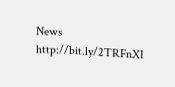News http://bit.ly/2TRFnXI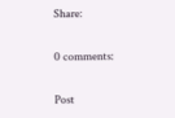Share:

0 comments:

Post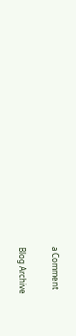a Comment

Blog Archive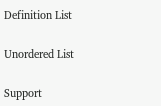Definition List

Unordered List

Support